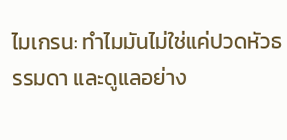ไมเกรน: ทำไมมันไม่ใช่แค่ปวดหัวธรรมดา และดูแลอย่าง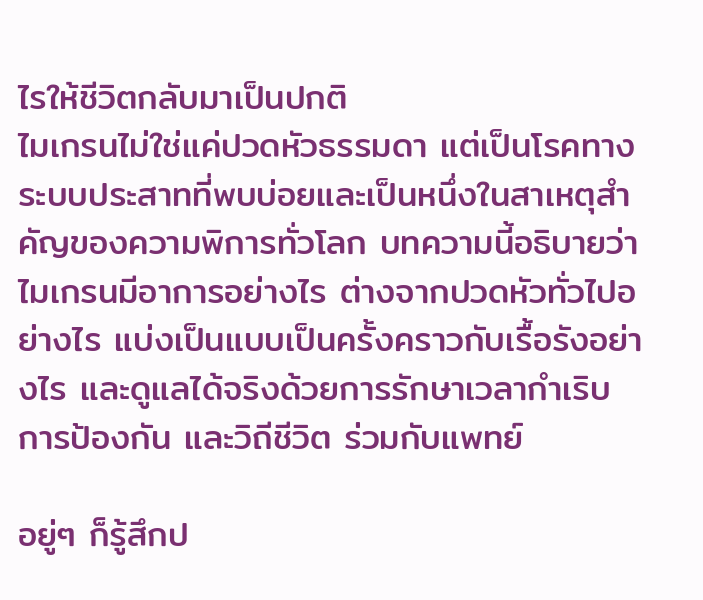ไรให้ชีวิตกลับมาเป็นปกติ
ไมเกรนไม่ใช่แค่ปวดหัวธรรมดา แต่เป็นโรคทางระบบประสาทที่พบบ่อยและเป็นหนึ่งในสาเหตุสำคัญของความพิการทั่วโลก บทความนี้อธิบายว่าไมเกรนมีอาการอย่างไร ต่างจากปวดหัวทั่วไปอย่างไร แบ่งเป็นแบบเป็นครั้งคราวกับเรื้อรังอย่างไร และดูแลได้จริงด้วยการรักษาเวลากำเริบ การป้องกัน และวิถีชีวิต ร่วมกับแพทย์

อยู่ๆ ก็รู้สึกป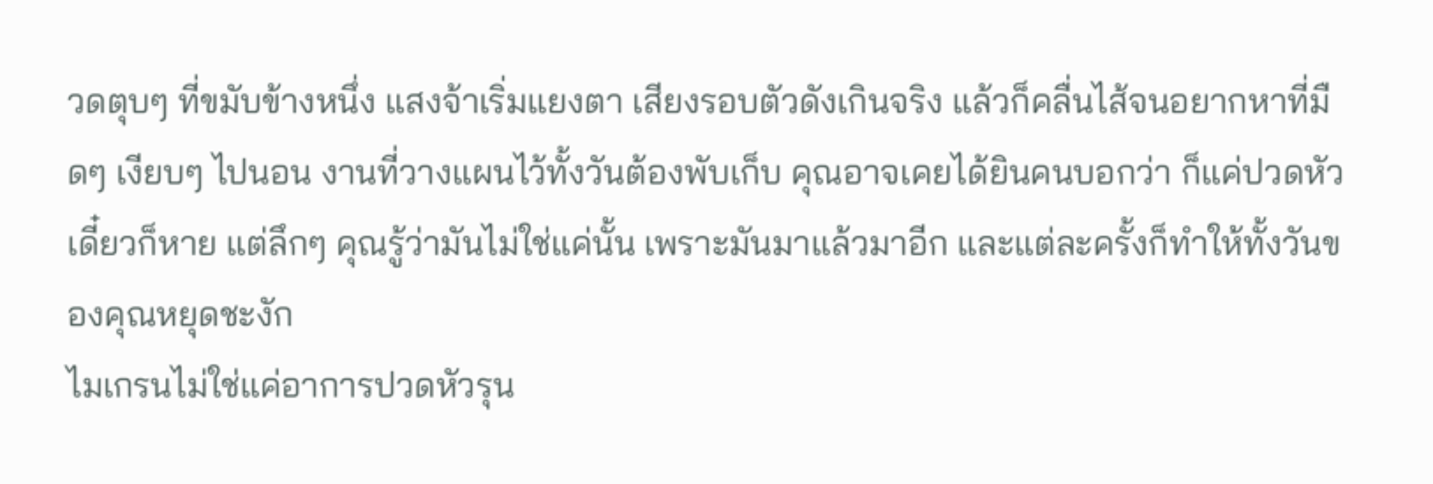วดตุบๆ ที่ขมับข้างหนึ่ง แสงจ้าเริ่มแยงตา เสียงรอบตัวดังเกินจริง แล้วก็คลื่นไส้จนอยากหาที่มืดๆ เงียบๆ ไปนอน งานที่วางแผนไว้ทั้งวันต้องพับเก็บ คุณอาจเคยได้ยินคนบอกว่า ก็แค่ปวดหัว เดี๋ยวก็หาย แต่ลึกๆ คุณรู้ว่ามันไม่ใช่แค่นั้น เพราะมันมาแล้วมาอีก และแต่ละครั้งก็ทำให้ทั้งวันของคุณหยุดชะงัก
ไมเกรนไม่ใช่แค่อาการปวดหัวรุน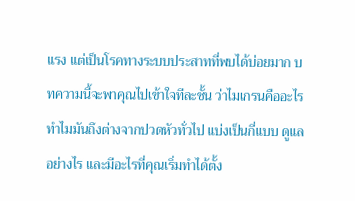แรง แต่เป็นโรคทางระบบประสาทที่พบได้บ่อยมาก บทความนี้จะพาคุณไปเข้าใจทีละชั้น ว่าไมเกรนคืออะไร ทำไมมันถึงต่างจากปวดหัวทั่วไป แบ่งเป็นกี่แบบ ดูแลอย่างไร และมีอะไรที่คุณเริ่มทำได้ตั้ง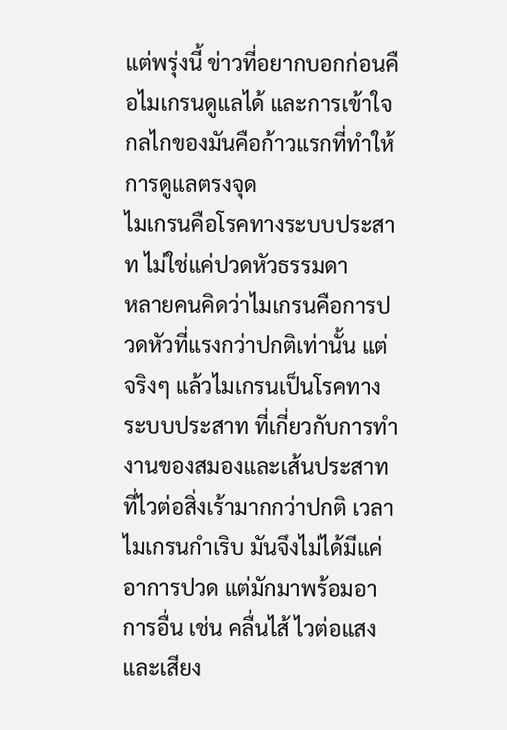แต่พรุ่งนี้ ข่าวที่อยากบอกก่อนคือไมเกรนดูแลได้ และการเข้าใจกลไกของมันคือก้าวแรกที่ทำให้การดูแลตรงจุด
ไมเกรนคือโรคทางระบบประสาท ไม่ใช่แค่ปวดหัวธรรมดา
หลายคนคิดว่าไมเกรนคือการปวดหัวที่แรงกว่าปกติเท่านั้น แต่จริงๆ แล้วไมเกรนเป็นโรคทางระบบประสาท ที่เกี่ยวกับการทำงานของสมองและเส้นประสาทที่ไวต่อสิ่งเร้ามากกว่าปกติ เวลาไมเกรนกำเริบ มันจึงไม่ได้มีแค่อาการปวด แต่มักมาพร้อมอาการอื่น เช่น คลื่นไส้ ไวต่อแสงและเสียง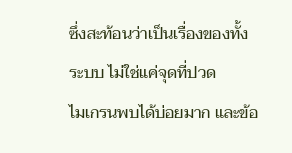ซึ่งสะท้อนว่าเป็นเรื่องของทั้งระบบ ไม่ใช่แค่จุดที่ปวด
ไมเกรนพบได้บ่อยมาก และข้อ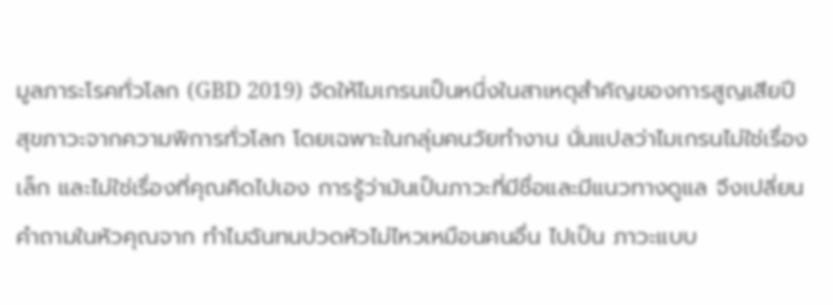มูลภาระโรคทั่วโลก (GBD 2019) จัดให้ไมเกรนเป็นหนึ่งในสาเหตุสำคัญของการสูญเสียปีสุขภาวะจากความพิการทั่วโลก โดยเฉพาะในกลุ่มคนวัยทำงาน นั่นแปลว่าไมเกรนไม่ใช่เรื่องเล็ก และไม่ใช่เรื่องที่คุณคิดไปเอง การรู้ว่ามันเป็นภาวะที่มีชื่อและมีแนวทางดูแล จึงเปลี่ยนคำถามในหัวคุณจาก ทำไมฉันทนปวดหัวไม่ไหวเหมือนคนอื่น ไปเป็น ภาวะแบบ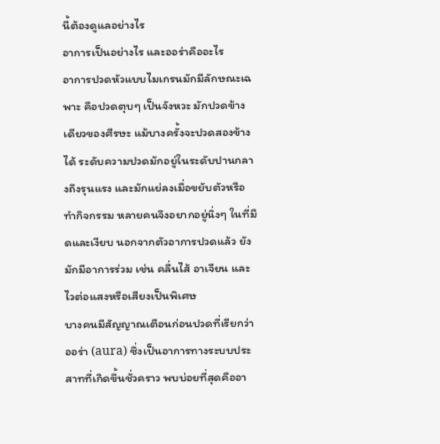นี้ต้องดูแลอย่างไร
อาการเป็นอย่างไร และออร่าคืออะไร
อาการปวดหัวแบบไมเกรนมักมีลักษณะเฉพาะ คือปวดตุบๆ เป็นจังหวะ มักปวดข้างเดียวของศีรษะ แม้บางครั้งจะปวดสองข้างได้ ระดับความปวดมักอยู่ในระดับปานกลางถึงรุนแรง และมักแย่ลงเมื่อขยับตัวหรือทำกิจกรรม หลายคนจึงอยากอยู่นิ่งๆ ในที่มืดและเงียบ นอกจากตัวอาการปวดแล้ว ยังมักมีอาการร่วม เช่น คลื่นไส้ อาเจียน และไวต่อแสงหรือเสียงเป็นพิเศษ
บางคนมีสัญญาณเตือนก่อนปวดที่เรียกว่า ออร่า (aura) ซึ่งเป็นอาการทางระบบประสาทที่เกิดขึ้นชั่วคราว พบบ่อยที่สุดคืออา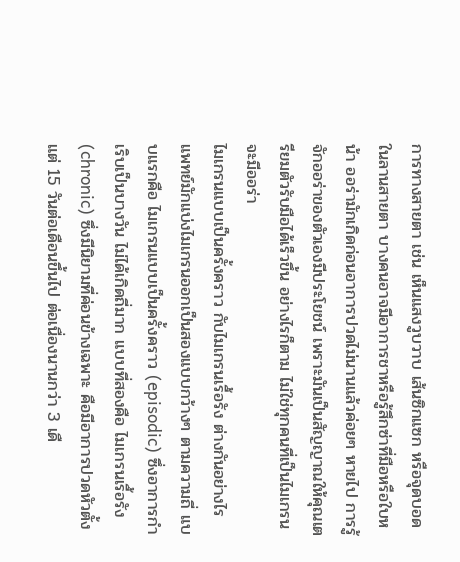การทางสายตา เช่น เห็นแสงวูบวาบ เส้นซิกแซก หรือจุดบอดในลานสายตา บางคนอาจมีอาการชาหรือรู้สึกซ่าที่มือหรือใบหน้า ออร่ามักเกิดก่อนอาการปวดไม่นานแล้วค่อยๆ หายไป การรู้จักออร่าของตัวเองมีประโยชน์ เพราะมันเป็นสัญญาณให้คุณเตรียมตัวรับมือได้เร็วขึ้น อย่างไรก็ตาม ไม่ใช่ทุกคนที่เป็นไมเกรนจะมีออร่า
ไมเกรนแบบเป็นครั้งคราว กับไมเกรนเรื้อรัง ต่างกันอย่างไร
แพทย์มักแบ่งไมเกรนออกเป็นสองแบบกว้างๆ ตามความถี่ แบบแรกคือ ไมเกรนแบบเป็นครั้งคราว (episodic) ซึ่งอาการกำเริบเป็นบางวัน ไม่ได้เกิดถี่มาก แบบที่สองคือ ไมเกรนเรื้อรัง (chronic) ซึ่งมีนิยามที่ค่อนข้างเฉพาะ คือมีอาการปวดหัวตั้งแต่ 15 วันต่อเดือนขึ้นไป ต่อเนื่องนานกว่า 3 เดื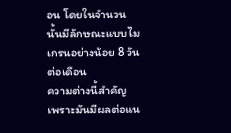อน โดยในจำนวนนั้นมีลักษณะแบบไมเกรนอย่างน้อย 8 วันต่อเดือน
ความต่างนี้สำคัญ เพราะมันมีผลต่อแน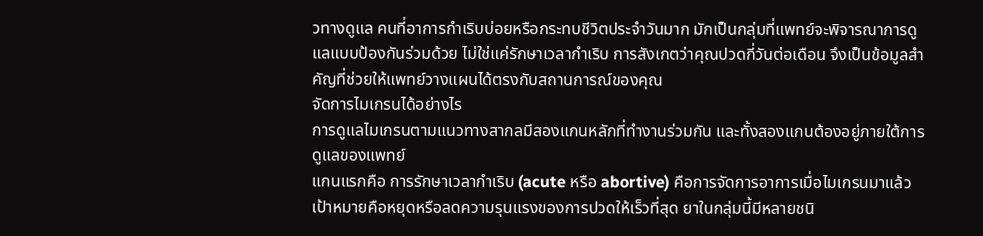วทางดูแล คนที่อาการกำเริบบ่อยหรือกระทบชีวิตประจำวันมาก มักเป็นกลุ่มที่แพทย์จะพิจารณาการดูแลแบบป้องกันร่วมด้วย ไม่ใช่แค่รักษาเวลากำเริบ การสังเกตว่าคุณปวดกี่วันต่อเดือน จึงเป็นข้อมูลสำคัญที่ช่วยให้แพทย์วางแผนได้ตรงกับสถานการณ์ของคุณ
จัดการไมเกรนได้อย่างไร
การดูแลไมเกรนตามแนวทางสากลมีสองแกนหลักที่ทำงานร่วมกัน และทั้งสองแกนต้องอยู่ภายใต้การดูแลของแพทย์
แกนแรกคือ การรักษาเวลากำเริบ (acute หรือ abortive) คือการจัดการอาการเมื่อไมเกรนมาแล้ว เป้าหมายคือหยุดหรือลดความรุนแรงของการปวดให้เร็วที่สุด ยาในกลุ่มนี้มีหลายชนิ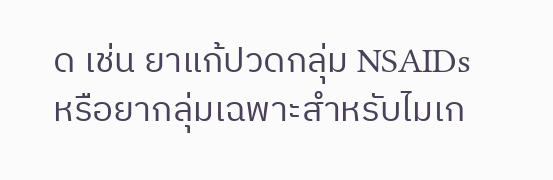ด เช่น ยาแก้ปวดกลุ่ม NSAIDs หรือยากลุ่มเฉพาะสำหรับไมเก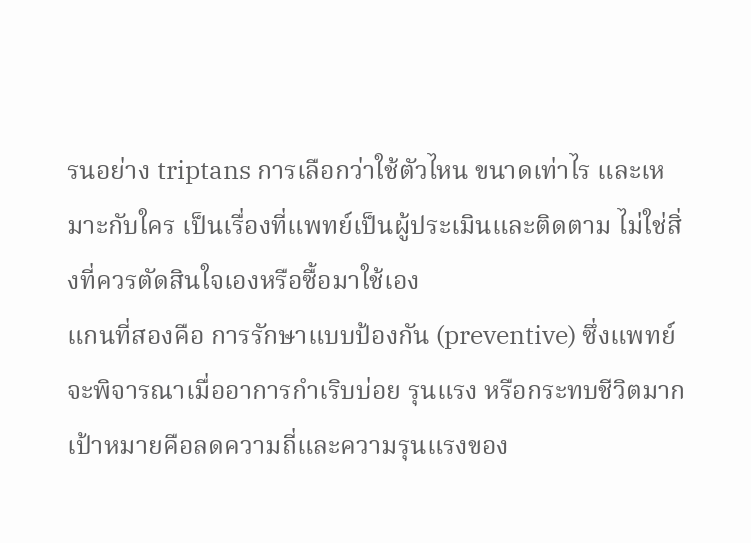รนอย่าง triptans การเลือกว่าใช้ตัวไหน ขนาดเท่าไร และเหมาะกับใคร เป็นเรื่องที่แพทย์เป็นผู้ประเมินและติดตาม ไม่ใช่สิ่งที่ควรตัดสินใจเองหรือซื้อมาใช้เอง
แกนที่สองคือ การรักษาแบบป้องกัน (preventive) ซึ่งแพทย์จะพิจารณาเมื่ออาการกำเริบบ่อย รุนแรง หรือกระทบชีวิตมาก เป้าหมายคือลดความถี่และความรุนแรงของ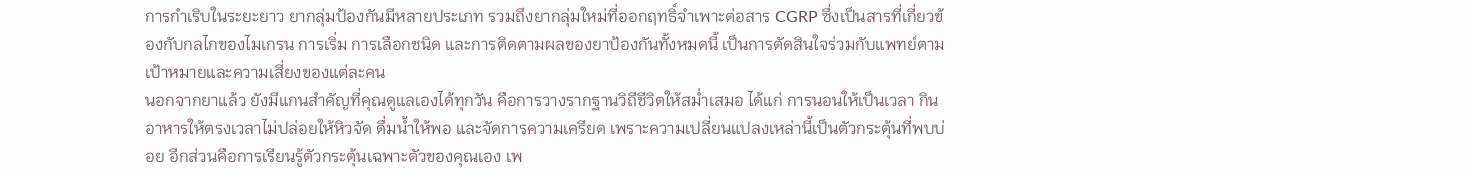การกำเริบในระยะยาว ยากลุ่มป้องกันมีหลายประเภท รวมถึงยากลุ่มใหม่ที่ออกฤทธิ์จำเพาะต่อสาร CGRP ซึ่งเป็นสารที่เกี่ยวข้องกับกลไกของไมเกรน การเริ่ม การเลือกชนิด และการติดตามผลของยาป้องกันทั้งหมดนี้ เป็นการตัดสินใจร่วมกับแพทย์ตามเป้าหมายและความเสี่ยงของแต่ละคน
นอกจากยาแล้ว ยังมีแกนสำคัญที่คุณดูแลเองได้ทุกวัน คือการวางรากฐานวิถีชีวิตให้สม่ำเสมอ ได้แก่ การนอนให้เป็นเวลา กินอาหารให้ตรงเวลาไม่ปล่อยให้หิวจัด ดื่มน้ำให้พอ และจัดการความเครียด เพราะความเปลี่ยนแปลงเหล่านี้เป็นตัวกระตุ้นที่พบบ่อย อีกส่วนคือการเรียนรู้ตัวกระตุ้นเฉพาะตัวของคุณเอง เพ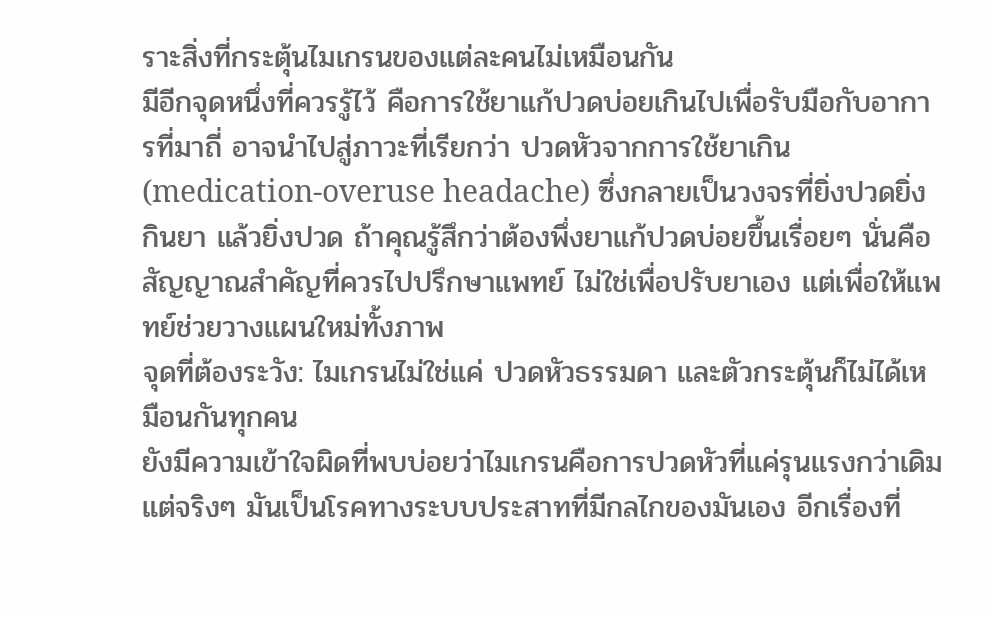ราะสิ่งที่กระตุ้นไมเกรนของแต่ละคนไม่เหมือนกัน
มีอีกจุดหนึ่งที่ควรรู้ไว้ คือการใช้ยาแก้ปวดบ่อยเกินไปเพื่อรับมือกับอาการที่มาถี่ อาจนำไปสู่ภาวะที่เรียกว่า ปวดหัวจากการใช้ยาเกิน (medication-overuse headache) ซึ่งกลายเป็นวงจรที่ยิ่งปวดยิ่งกินยา แล้วยิ่งปวด ถ้าคุณรู้สึกว่าต้องพึ่งยาแก้ปวดบ่อยขึ้นเรื่อยๆ นั่นคือสัญญาณสำคัญที่ควรไปปรึกษาแพทย์ ไม่ใช่เพื่อปรับยาเอง แต่เพื่อให้แพทย์ช่วยวางแผนใหม่ทั้งภาพ
จุดที่ต้องระวัง: ไมเกรนไม่ใช่แค่ ปวดหัวธรรมดา และตัวกระตุ้นก็ไม่ได้เหมือนกันทุกคน
ยังมีความเข้าใจผิดที่พบบ่อยว่าไมเกรนคือการปวดหัวที่แค่รุนแรงกว่าเดิม แต่จริงๆ มันเป็นโรคทางระบบประสาทที่มีกลไกของมันเอง อีกเรื่องที่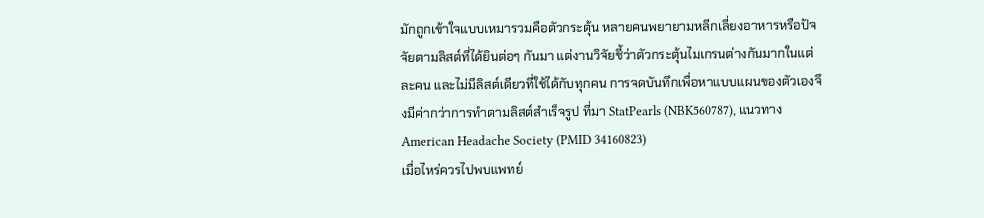มักถูกเข้าใจแบบเหมารวมคือตัวกระตุ้น หลายคนพยายามหลีกเลี่ยงอาหารหรือปัจจัยตามลิสต์ที่ได้ยินต่อๆ กันมา แต่งานวิจัยชี้ว่าตัวกระตุ้นไมเกรนต่างกันมากในแต่ละคน และไม่มีลิสต์เดียวที่ใช้ได้กับทุกคน การจดบันทึกเพื่อหาแบบแผนของตัวเองจึงมีค่ากว่าการทำตามลิสต์สำเร็จรูป ที่มา StatPearls (NBK560787), แนวทาง American Headache Society (PMID 34160823)
เมื่อไหร่ควรไปพบแพทย์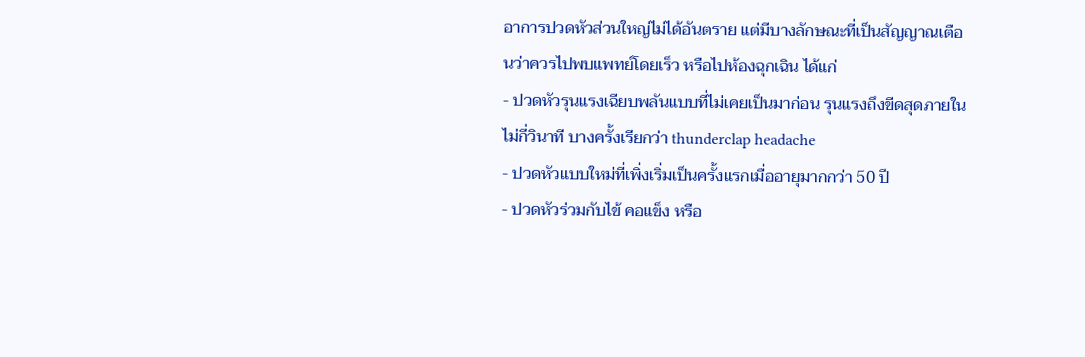อาการปวดหัวส่วนใหญ่ไม่ได้อันตราย แต่มีบางลักษณะที่เป็นสัญญาณเตือนว่าควรไปพบแพทย์โดยเร็ว หรือไปห้องฉุกเฉิน ได้แก่
- ปวดหัวรุนแรงเฉียบพลันแบบที่ไม่เคยเป็นมาก่อน รุนแรงถึงขีดสุดภายในไม่กี่วินาที บางครั้งเรียกว่า thunderclap headache
- ปวดหัวแบบใหม่ที่เพิ่งเริ่มเป็นครั้งแรกเมื่ออายุมากกว่า 50 ปี
- ปวดหัวร่วมกับไข้ คอแข็ง หรือ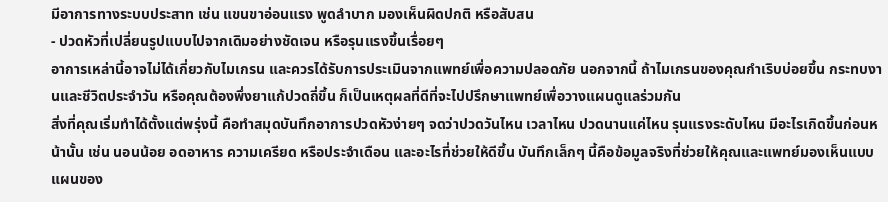มีอาการทางระบบประสาท เช่น แขนขาอ่อนแรง พูดลำบาก มองเห็นผิดปกติ หรือสับสน
- ปวดหัวที่เปลี่ยนรูปแบบไปจากเดิมอย่างชัดเจน หรือรุนแรงขึ้นเรื่อยๆ
อาการเหล่านี้อาจไม่ได้เกี่ยวกับไมเกรน และควรได้รับการประเมินจากแพทย์เพื่อความปลอดภัย นอกจากนี้ ถ้าไมเกรนของคุณกำเริบบ่อยขึ้น กระทบงานและชีวิตประจำวัน หรือคุณต้องพึ่งยาแก้ปวดถี่ขึ้น ก็เป็นเหตุผลที่ดีที่จะไปปรึกษาแพทย์เพื่อวางแผนดูแลร่วมกัน
สิ่งที่คุณเริ่มทำได้ตั้งแต่พรุ่งนี้ คือทำสมุดบันทึกอาการปวดหัวง่ายๆ จดว่าปวดวันไหน เวลาไหน ปวดนานแค่ไหน รุนแรงระดับไหน มีอะไรเกิดขึ้นก่อนหน้านั้น เช่น นอนน้อย อดอาหาร ความเครียด หรือประจำเดือน และอะไรที่ช่วยให้ดีขึ้น บันทึกเล็กๆ นี้คือข้อมูลจริงที่ช่วยให้คุณและแพทย์มองเห็นแบบแผนของ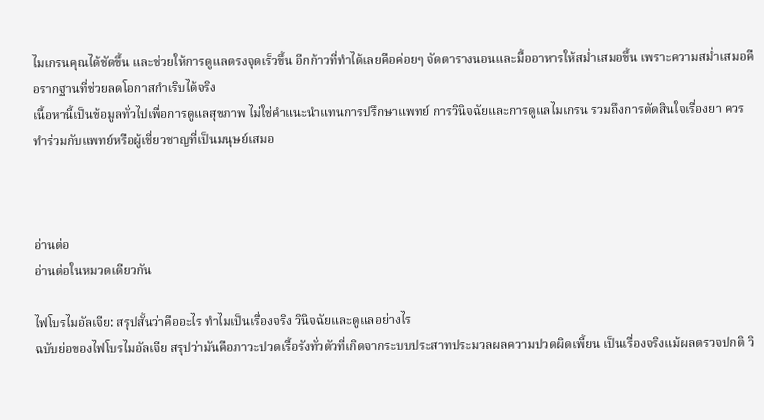ไมเกรนคุณได้ชัดขึ้น และช่วยให้การดูแลตรงจุดเร็วขึ้น อีกก้าวที่ทำได้เลยคือค่อยๆ จัดตารางนอนและมื้ออาหารให้สม่ำเสมอขึ้น เพราะความสม่ำเสมอคือรากฐานที่ช่วยลดโอกาสกำเริบได้จริง
เนื้อหานี้เป็นข้อมูลทั่วไปเพื่อการดูแลสุขภาพ ไม่ใช่คำแนะนำแทนการปรึกษาแพทย์ การวินิจฉัยและการดูแลไมเกรน รวมถึงการตัดสินใจเรื่องยา ควรทำร่วมกับแพทย์หรือผู้เชี่ยวชาญที่เป็นมนุษย์เสมอ



อ่านต่อ
อ่านต่อในหมวดเดียวกัน

ไฟโบรไมอัลเจีย: สรุปสั้นว่าคืออะไร ทำไมเป็นเรื่องจริง วินิจฉัยและดูแลอย่างไร
ฉบับย่อของไฟโบรไมอัลเจีย สรุปว่ามันคือภาวะปวดเรื้อรังทั่วตัวที่เกิดจากระบบประสาทประมวลผลความปวดผิดเพี้ยน เป็นเรื่องจริงแม้ผลตรวจปกติ วิ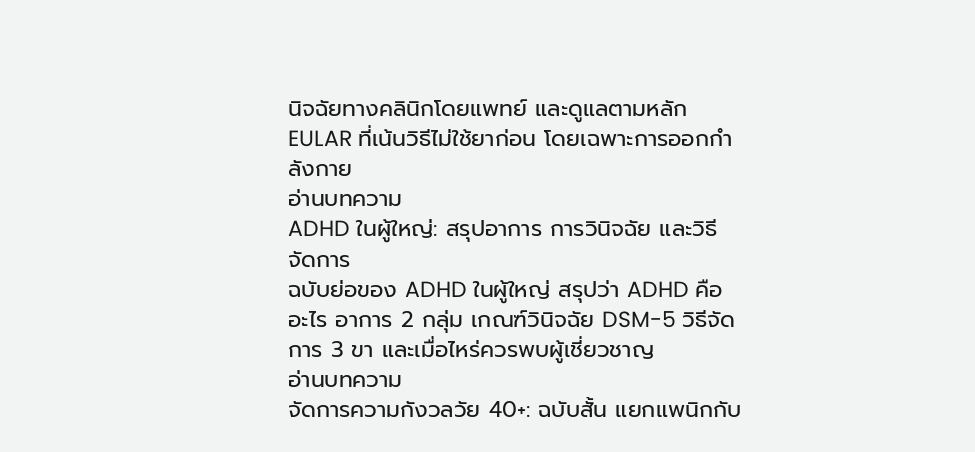นิจฉัยทางคลินิกโดยแพทย์ และดูแลตามหลัก EULAR ที่เน้นวิธีไม่ใช้ยาก่อน โดยเฉพาะการออกกำลังกาย
อ่านบทความ
ADHD ในผู้ใหญ่: สรุปอาการ การวินิจฉัย และวิธีจัดการ
ฉบับย่อของ ADHD ในผู้ใหญ่ สรุปว่า ADHD คืออะไร อาการ 2 กลุ่ม เกณฑ์วินิจฉัย DSM-5 วิธีจัดการ 3 ขา และเมื่อไหร่ควรพบผู้เชี่ยวชาญ
อ่านบทความ
จัดการความกังวลวัย 40+: ฉบับสั้น แยกแพนิกกับ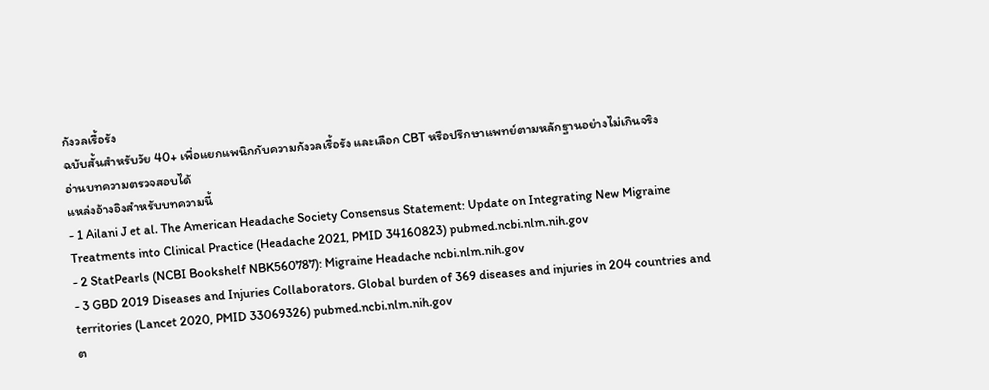กังวลเรื้อรัง
ฉบับสั้นสำหรับวัย 40+ เพื่อแยกแพนิกกับความกังวลเรื้อรัง และเลือก CBT หรือปรึกษาแพทย์ตามหลักฐานอย่างไม่เกินจริง
อ่านบทความตรวจสอบได้
แหล่งอ้างอิงสำหรับบทความนี้
- 1 Ailani J et al. The American Headache Society Consensus Statement: Update on Integrating New Migraine Treatments into Clinical Practice (Headache 2021, PMID 34160823) pubmed.ncbi.nlm.nih.gov
- 2 StatPearls (NCBI Bookshelf NBK560787): Migraine Headache ncbi.nlm.nih.gov
- 3 GBD 2019 Diseases and Injuries Collaborators. Global burden of 369 diseases and injuries in 204 countries and territories (Lancet 2020, PMID 33069326) pubmed.ncbi.nlm.nih.gov
ต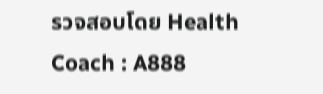รวจสอบโดย Health Coach : A888